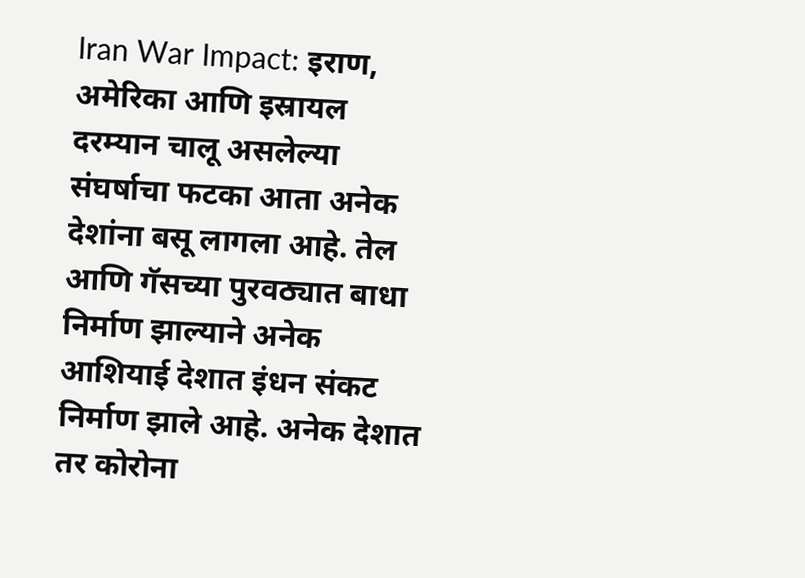Iran War Impact: इराण, अमेरिका आणि इस्रायल दरम्यान चालू असलेल्या संघर्षाचा फटका आता अनेक देशांना बसू लागला आहे. तेल आणि गॅसच्या पुरवठ्यात बाधा निर्माण झाल्याने अनेक आशियाई देशात इंधन संकट निर्माण झाले आहे. अनेक देशात तर कोरोना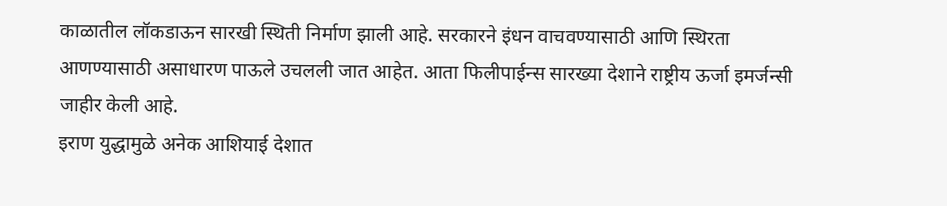काळातील लॉकडाऊन सारखी स्थिती निर्माण झाली आहे. सरकारने इंधन वाचवण्यासाठी आणि स्थिरता आणण्यासाठी असाधारण पाऊले उचलली जात आहेत. आता फिलीपाईन्स सारख्या देशाने राष्ट्रीय ऊर्जा इमर्जन्सी जाहीर केली आहे.
इराण युद्धामुळे अनेक आशियाई देशात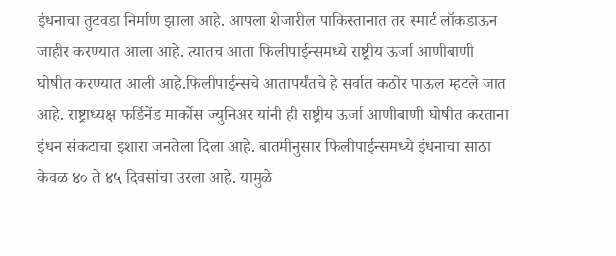इंधनाचा तुटवडा निर्माण झाला आहे. आपला शेजारील पाकिस्तानात तर स्मार्ट लॉकडाऊन जाहीर करण्यात आला आहे. त्यातच आता फिलीपाईन्समध्ये राष्ट्रीय ऊर्जा आणीबाणी घोषीत करण्यात आली आहे.फिलीपाईन्सचे आतापर्यंतचे हे सर्वात कठोर पाऊल म्हटले जात आहे. राष्ट्राध्यक्ष फर्डिनेंड मार्कोस ज्युनिअर यांनी ही राष्ट्रीय ऊर्जा आणीबाणी घोषीत करताना इंधन संकटाचा इशारा जनतेला दिला आहे. बातमीनुसार फिलीपाईन्समध्ये इंधनाचा साठा केवळ ४० ते ४५ दिवसांचा उरला आहे. यामुळे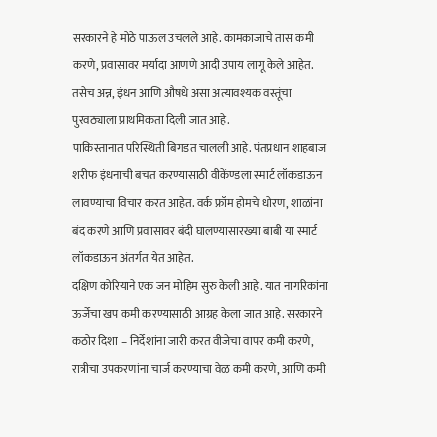सरकारने हे मोठे पाऊल उचलले आहे. कामकाजाचे तास कमी करणे, प्रवासावर मर्यादा आणणे आदी उपाय लागू केले आहेत. तसेच अन्न, इंधन आणि औषधे असा अत्यावश्यक वस्तूंचा पुरवठ्याला प्राथमिकता दिली जात आहे.
पाकिस्तानात परिस्थिती बिगडत चालली आहे. पंतप्रधान शाहबाज शरीफ इंधनाची बचत करण्यासाठी वीकेंण्डला स्मार्ट लॉकडाऊन लावण्याचा विचार करत आहेत. वर्क फ्रॉम होमचे धोरण, शाळांना बंद करणे आणि प्रवासावर बंदी घालण्यासारख्या बाबी या स्मार्ट लॉकडाऊन अंतर्गत येत आहेत.
दक्षिण कोरियाने एक जन मोहिम सुरु केली आहे. यात नागरिकांना ऊर्जेचा खप कमी करण्यासाठी आग्रह केला जात आहे. सरकारने कठोर दिशा – निर्देशांना जारी करत वीजेचा वापर कमी करणे, रात्रीचा उपकरणांना चार्ज करण्याचा वेळ कमी करणे, आणि कमी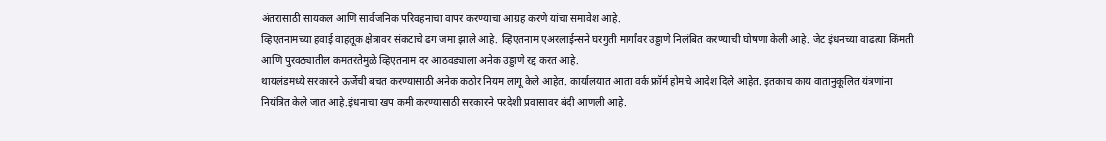अंतरासाठी सायकल आणि सार्वजनिक परिवहनाचा वापर करण्याचा आग्रह करणे यांचा समावेश आहे.
व्हिएतनामच्या हवाई वाहतूक क्षेत्रावर संकटाचे ढग जमा झाले आहे. व्हिएतनाम एअरलाईन्सने घरगुती मार्गांवर उड्डाणे निलंबित करण्याची घोषणा केली आहे. जेट इंधनच्या वाढत्या किंमती आणि पुरवठ्यातील कमतरतेमुळे व्हिएतनाम दर आठवड्याला अनेक उड्डाणे रद्द करत आहे.
थायलंडमध्ये सरकारने ऊर्जेची बचत करण्यासाठी अनेक कठोर नियम लागू केले आहेत. कार्यालयात आता वर्क फ्रॉर्म होमचे आदेश दिले आहेत. इतकाच काय वातानुकूलित यंत्रणांना नियंत्रित केले जात आहे.इंधनाचा खप कमी करण्यासाठी सरकारने परदेशी प्रवासावर बंदी आणली आहे.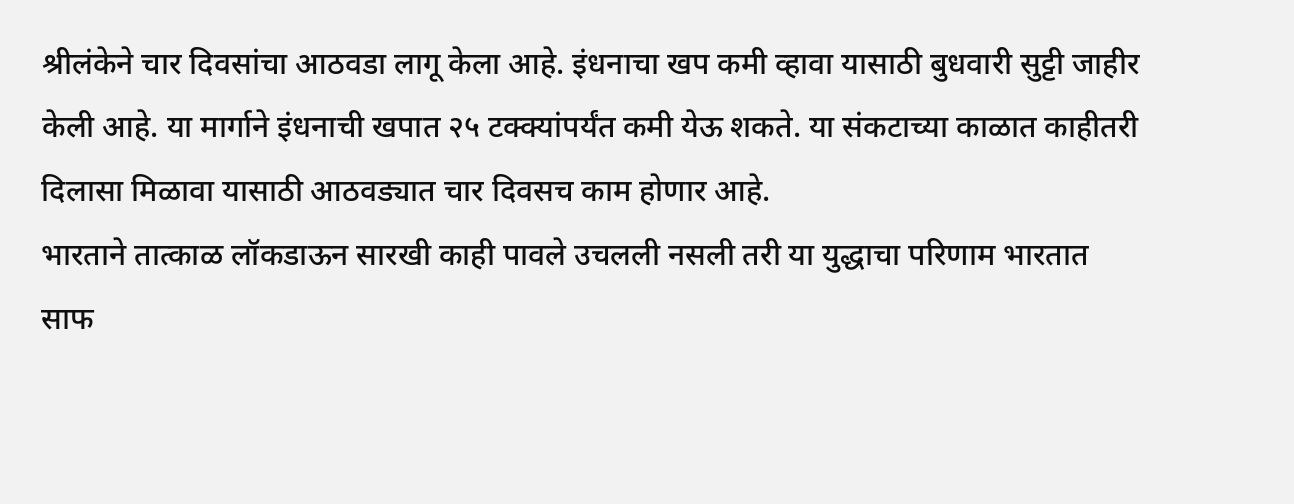श्रीलंकेने चार दिवसांचा आठवडा लागू केला आहे. इंधनाचा खप कमी व्हावा यासाठी बुधवारी सुट्टी जाहीर केली आहे. या मार्गाने इंधनाची खपात २५ टक्क्यांपर्यंत कमी येऊ शकते. या संकटाच्या काळात काहीतरी दिलासा मिळावा यासाठी आठवड्यात चार दिवसच काम होणार आहे.
भारताने तात्काळ लॉकडाऊन सारखी काही पावले उचलली नसली तरी या युद्धाचा परिणाम भारतात साफ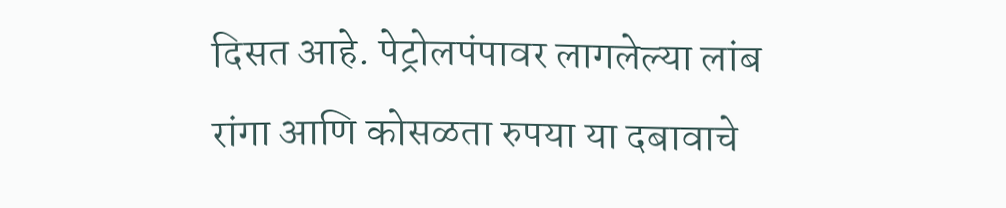दिसत आहे. पेट्रोलपंपावर लागलेल्या लांब रांगा आणि कोसळता रुपया या दबावाचे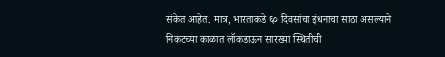संकेत आहेत. मात्र, भारताकडे ६० दिवसांचा इंधनाचा साठा असल्याने निकटच्या काळात लॉकडाऊन सारख्या स्थितीची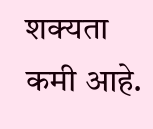शक्यता कमी आहे.